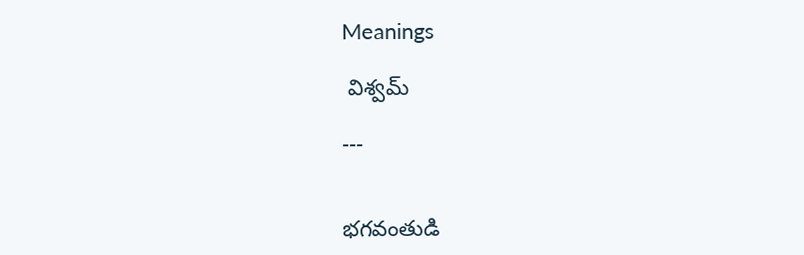Meanings

 విశ్వమ్

---


భగవంతుడి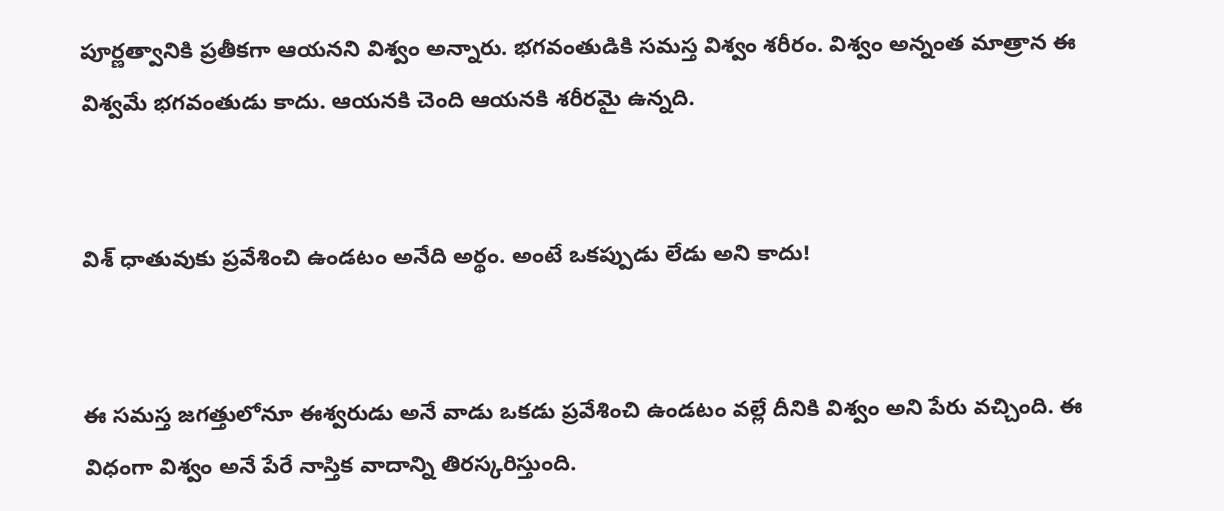పూర్ణత్వానికి ప్రతీకగా ఆయనని విశ్వం అన్నారు. భగవంతుడికి సమస్త విశ్వం శరీరం. విశ్వం అన్నంత మాత్రాన ఈ విశ్వమే భగవంతుడు కాదు. ఆయనకి చెంది ఆయనకి శరీరమై ఉన్నది.


విశ్ ధాతువుకు ప్రవేశించి ఉండటం అనేది అర్థం. అంటే ఒకప్పుడు లేడు అని కాదు!


ఈ సమస్త జగత్తులోనూ ఈశ్వరుడు అనే వాడు ఒకడు ప్రవేశించి ఉండటం వల్లే దీనికి విశ్వం అని పేరు వచ్చింది. ఈ విధంగా విశ్వం అనే పేరే నాస్తిక వాదాన్ని తిరస్కరిస్తుంది.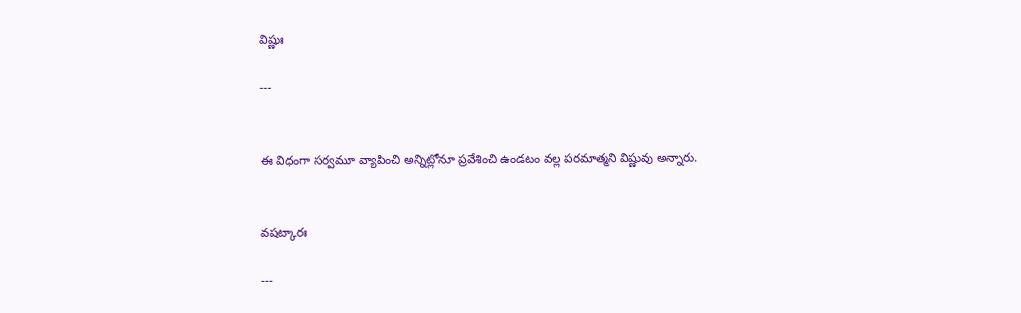విష్ణుః

---


ఈ విధంగా సర్వమూ వ్యాపించి అన్నిట్లోనూ ప్రవేశించి ఉండటం వల్ల పరమాత్మని విష్ణువు అన్నారు.


వషట్కారః

---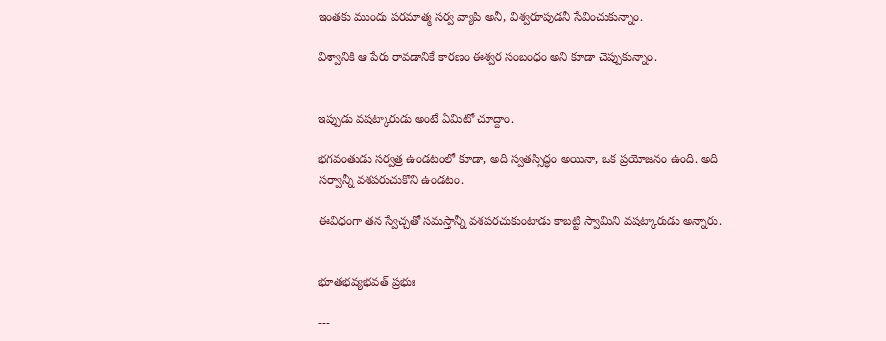ఇంతకు ముందు పరమాత్మ సర్వ వ్యాపి అనీ, విశ్వరూపుడనీ సేవించుకున్నాం.

విశ్వానికి ఆ పేరు రావడానికే కారణం ఈశ్వర సంబంధం అని కూడా చెప్పుకున్నాం.


ఇప్పుడు వషట్కారుడు అంటే ఏమిటో చూద్దాం.

భగవంతుడు సర్వత్ర ఉండటంలో కూడా, అది స్వతస్సిద్ధం అయినా, ఒక ప్రయోజనం ఉంది. అది సర్వాన్నీ వశపరుచుకొని ఉండటం.

ఈవిధంగా తన స్వేచ్చతో సమస్తాన్నీ వశపరచుకుంటాడు కాబట్టి స్వామిని వషట్కారుడు అన్నారు.


భూతభవ్యభవత్ ప్రభుః

---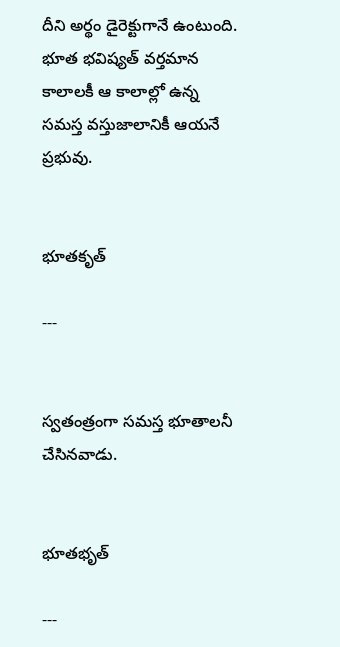దీని అర్థం డైరెక్టుగానే ఉంటుంది. భూత భవిష్యత్ వర్తమాన కాలాలకీ ఆ కాలాల్లో ఉన్న సమస్త వస్తుజాలానికీ ఆయనే ప్రభువు.


భూతకృత్

---


స్వతంత్రంగా సమస్త భూతాలనీ  చేసినవాడు.


భూతభృత్

---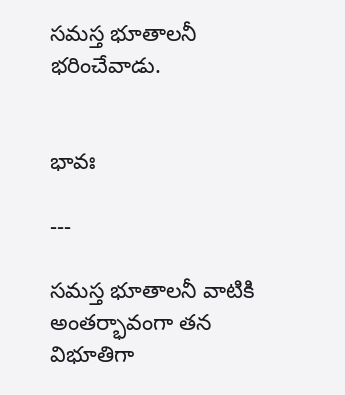సమస్త భూతాలనీ భరించేవాడు.


భావః

---

సమస్త భూతాలనీ వాటికి అంతర్భావంగా తన విభూతిగా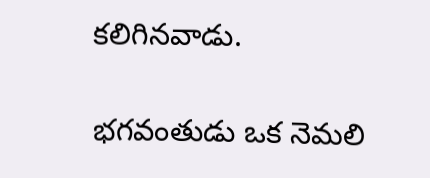కలిగినవాడు.

భగవంతుడు ఒక నెమలి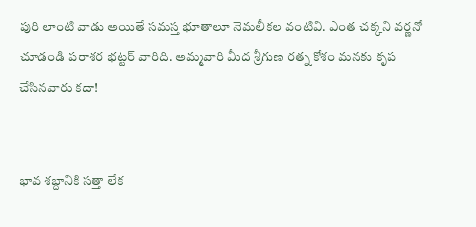పురి లాంటి వాడు అయితే సమస్త భూతాలూ నెమలీకల వంటివి. ఎంత చక్కని వర్ణనో చూడండి పరాశర భట్టర్ వారిది. అమ్మవారి మీద శ్రీగుణ రత్న కోశం మనకు కృప చేసినవారు కదా!


భావ శబ్దానికి సత్తా లేక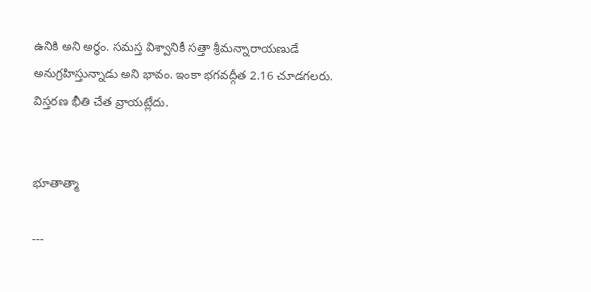ఉనికి అని అర్థం. సమస్త విశ్వానికీ సత్తా శ్రీమన్నారాయణుడే అనుగ్రహిస్తున్నాడు అని భావం. ఇంకా భగవద్గీత 2.16 చూడగలరు. విస్తరణ భీతి చేత వ్రాయట్లేదు.


భూతాత్మా

---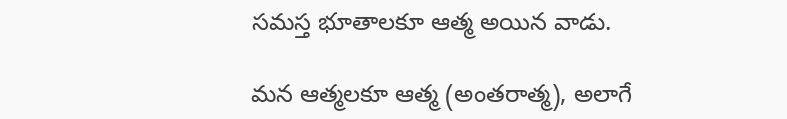సమస్త భూతాలకూ ఆత్మ అయిన వాడు.

మన ఆత్మలకూ ఆత్మ (అంతరాత్మ), అలాగే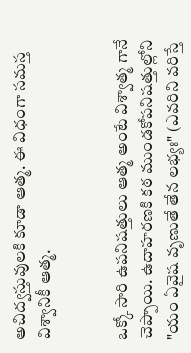అచిద్వస్తువులకి కూడా ఆత్మ. ఈ విధంగా సమస్త విశ్వానికీ ఆత్మ.


ఒక్కో సారి ఉపనిషత్తులు ఆత్మ అంటే విశ్వాత్మ గానే చెప్పాయి. ఉదాహరణకి కఠ ముండకోపనిషత్తుల్లోని "యం ఏవైష వృణుతే తేన లభ్యః" (ఎవరిని వరిస్తే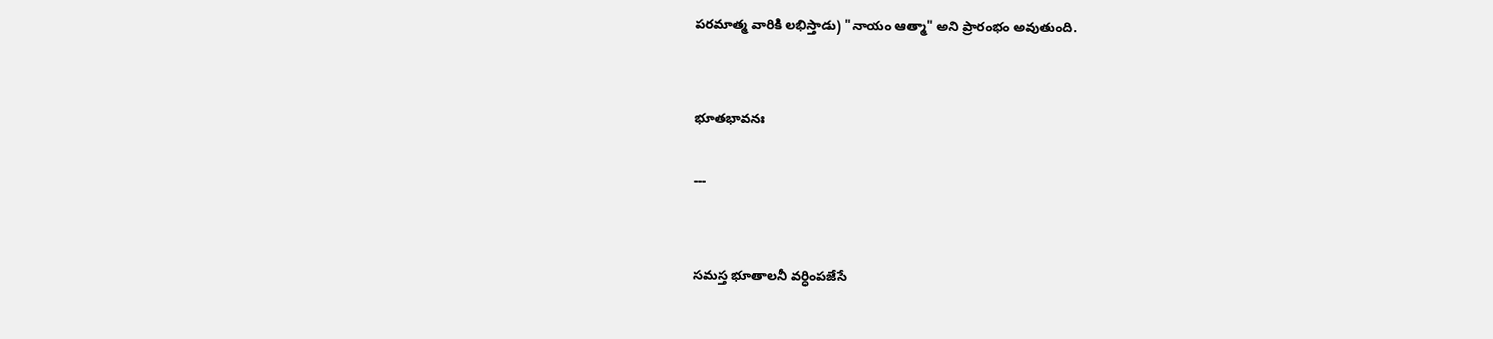పరమాత్మ వారికి లభిస్తాడు) "నాయం ఆత్మా" అని ప్రారంభం అవుతుంది.


భూతభావనః

---


సమస్త భూతాలనీ వర్ధింపజేసే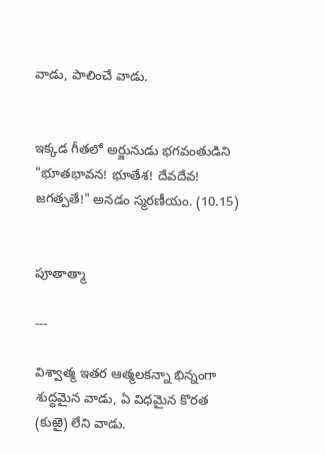వాడు, పాలించే వాడు.


ఇక్కడ గీతలో అర్జునుడు భగవంతుడిని "భూతభావన! భూతేశ! దేవదేవ! జగత్పతే!" అనడం స్మరణీయం. (10.15)


పూతాత్మా

---

విశ్వాత్మ ఇతర ఆత్మలకన్నా భిన్నంగా శుద్ధమైన వాడు, ఏ విధమైన కొరత (కుఱై) లేని వాడు.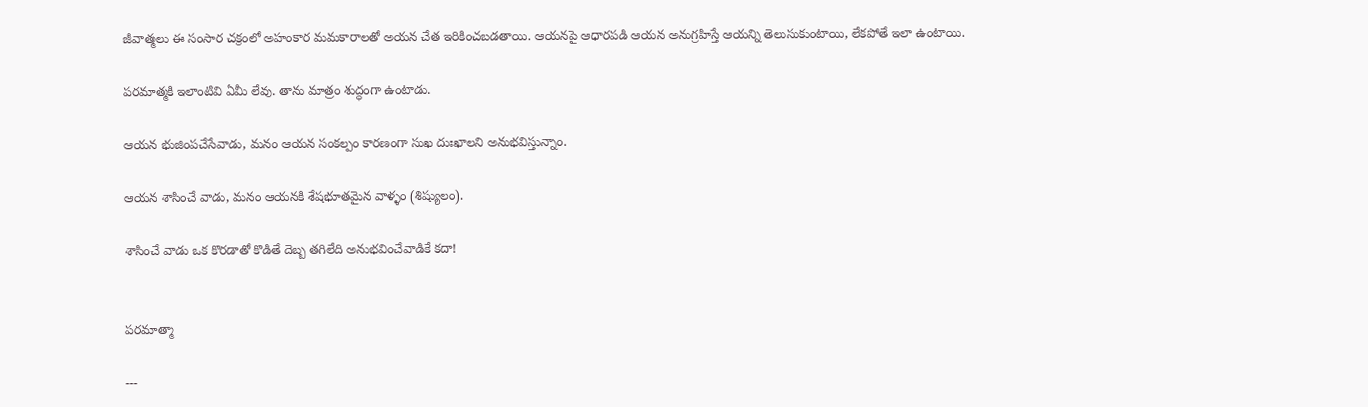జీవాత్మలు ఈ సంసార చక్రంలో అహంకార మమకారాలతో అయన చేత ఇరికించబడతాయి. ఆయనపై ఆధారపడి ఆయన అనుగ్రహిస్తే ఆయన్ని తెలుసుకుంటాయి, లేకపోతే ఇలా ఉంటాయి.

పరమాత్మకి ఇలాంటివి ఏమీ లేవు. తాను మాత్రం శుద్ధంగా ఉంటాడు.

ఆయన భుజింపచేసేవాడు, మనం ఆయన సంకల్పం కారణంగా సుఖ దుఃఖాలని అనుభవిస్తున్నాం.

ఆయన శాసించే వాడు, మనం ఆయనకి శేషభూతమైన వాళ్ళం (శిష్యులం).

శాసించే వాడు ఒక కొరడాతో కొడితే దెబ్బ తగిలేది అనుభవించేవాడికే కదా!


పరమాత్మా

---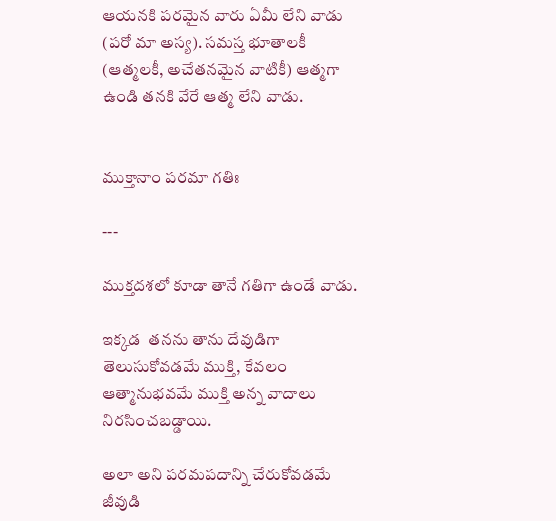ఆయనకి పరమైన వారు ఏమీ లేని వాడు (పరో మా అస్య). సమస్త భూతాలకీ (ఆత్మలకీ, అచేతనమైన వాటికీ) ఆత్మగా ఉండి తనకి వేరే ఆత్మ లేని వాడు.


ముక్తానాం పరమా గతిః

---

ముక్తదశలో కూడా తానే గతిగా ఉండే వాడు.

ఇక్కడ  తనను తాను దేవుడిగా తెలుసుకోవడమే ముక్తి, కేవలం ఆత్మానుభవమే ముక్తి అన్న వాదాలు నిరసించబడ్డాయి.

అలా అని పరమపదాన్ని చేరుకోవడమే జీవుడి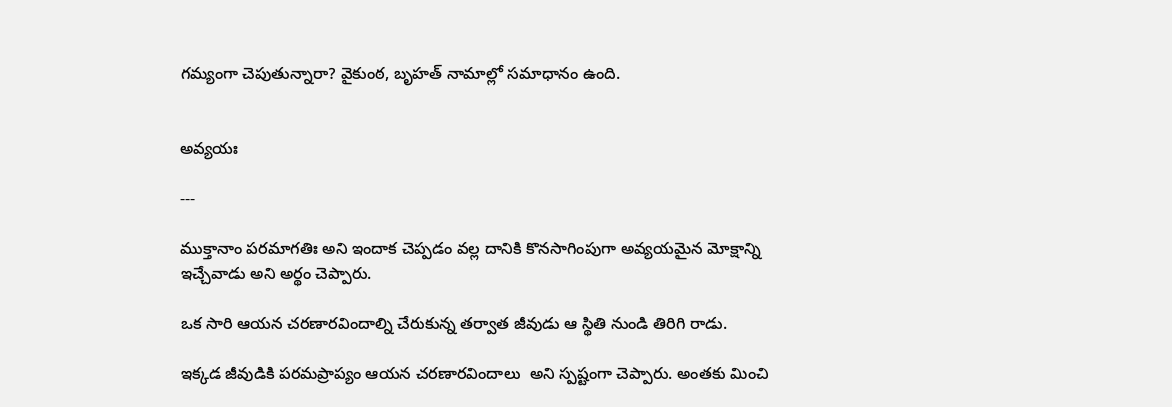గమ్యంగా చెపుతున్నారా? వైకుంఠ, బృహత్ నామాల్లో సమాధానం ఉంది.


అవ్యయః

---

ముక్తానాం పరమాగతిః అని ఇందాక చెప్పడం వల్ల దానికి కొనసాగింపుగా అవ్యయమైన మోక్షాన్ని ఇచ్చేవాడు అని అర్థం చెప్పారు.

ఒక సారి ఆయన చరణారవిందాల్ని చేరుకున్న తర్వాత జీవుడు ఆ స్థితి నుండి తిరిగి రాడు.

ఇక్కడ జీవుడికి పరమప్రాప్యం ఆయన చరణారవిందాలు  అని స్పష్టంగా చెప్పారు. అంతకు మించి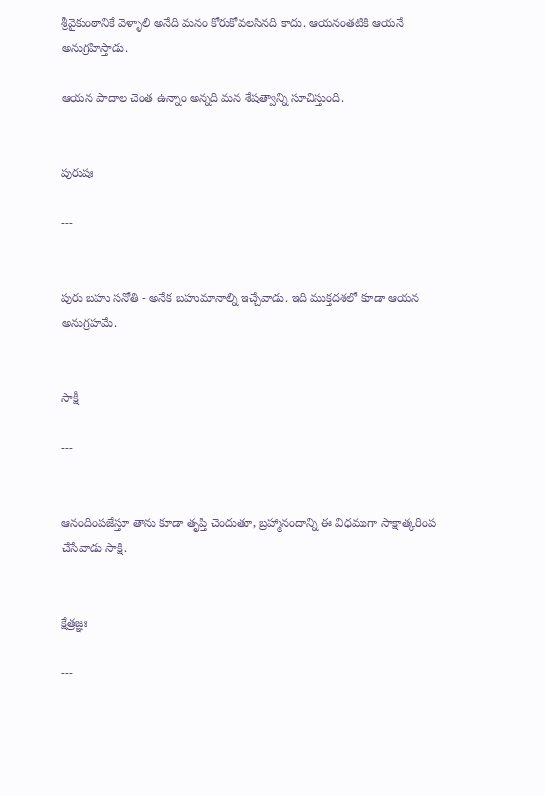శ్రీవైకుంఠానికే వెళ్ళాలి అనేది మనం కోరుకోవలసినది కాదు. ఆయనంతటికి ఆయనే అనుగ్రహిస్తాడు.

ఆయన పాదాల చెంత ఉన్నాం అన్నది మన శేషత్వాన్ని సూచిస్తుంది.


పురుషః

---


పురు బహు సనోతి - అనేక బహుమానాల్ని ఇచ్చేవాడు. ఇది ముక్తదశలో కూడా ఆయన అనుగ్రహమే.


సాక్షీ

---


ఆనందింపజేస్తూ తాను కూడా తృప్తి చెందుతూ, బ్రహ్మానందాన్ని ఈ విధముగా సాక్షాత్కరింప చేసేవాడు సాక్షి.


క్షేత్రజ్ఞః

---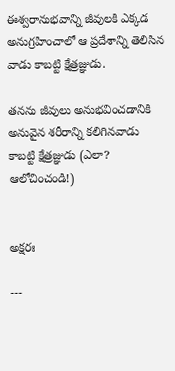ఈశ్వరానుభవాన్ని జీవులకి ఎక్కడ అనుగ్రహించాలో ఆ ప్రదేశాన్ని తెలిసిన వాడు కాబట్టి క్షేత్రజ్ఞుడు.

తనను జీవులు అనుభవించడానికి అనువైన శరీరాన్ని కలిగినవాడు కాబట్టి క్షేత్రజ్ఞుడు (ఎలా? ఆలోచించండి!)


అక్షరః

---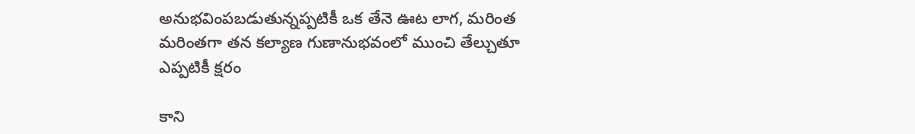అనుభవింపబడుతున్నప్పటికీ ఒక తేనె ఊట లాగ, మరింత మరింతగా తన కల్యాణ గుణానుభవంలో ముంచి తేల్చుతూ ఎప్పటికీ క్షరం

కాని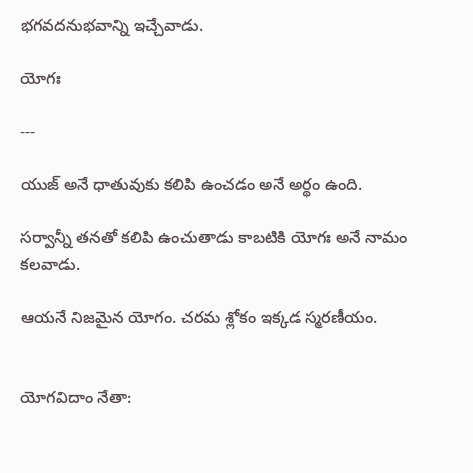భగవదనుభవాన్ని ఇచ్చేవాడు.

యోగః

---

యుజ్ అనే ధాతువుకు కలిపి ఉంచడం అనే అర్థం ఉంది.

సర్వాన్నీ తనతో కలిపి ఉంచుతాడు కాబటికి యోగః అనే నామం కలవాడు.

ఆయనే నిజమైన యోగం. చరమ శ్లోకం ఇక్కడ స్మరణీయం.


యోగవిదాం నేతా: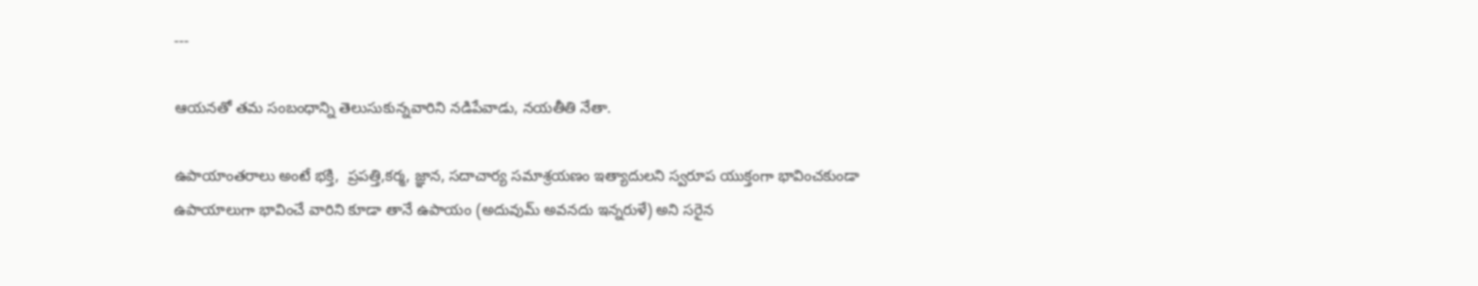---

ఆయనతో తమ సంబంధాన్ని తెలుసుకున్నవారిని నడిపేవాడు, నయతీతి నేతా.

ఉపాయాంతరాలు అంటే భక్తి,  ప్రపత్తి,కర్మ, జ్ఞాన, సదాచార్య సమాశ్రయణం ఇత్యాదులని స్వరూప యుక్తంగా భావించకుండా ఉపాయాలుగా భావించే వారిని కూడా తానే ఉపాయం (అదువుమ్ అవనదు ఇన్నరుళే) అని సరైన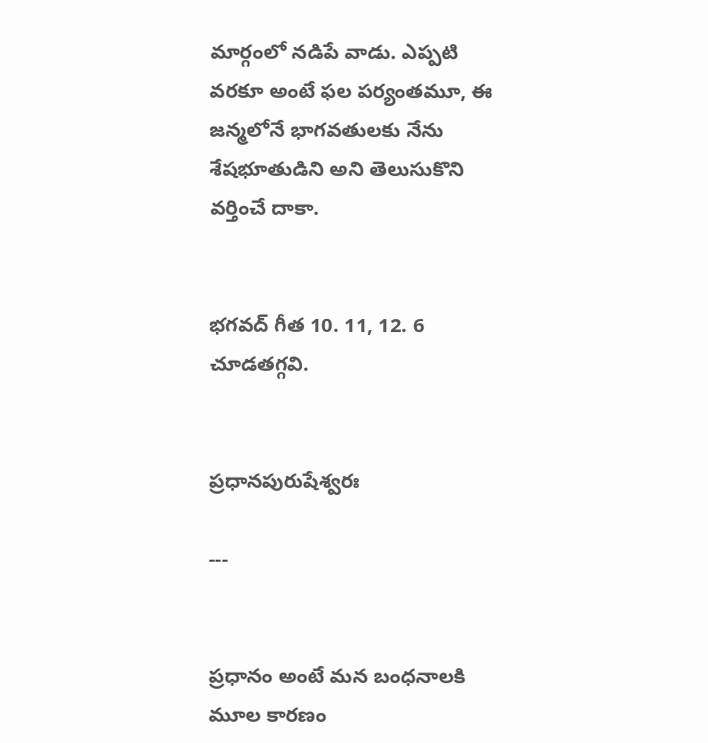మార్గంలో నడిపే వాడు. ఎప్పటి వరకూ అంటే ఫల పర్యంతమూ, ఈ జన్మలోనే భాగవతులకు నేను శేషభూతుడిని అని తెలుసుకొని వర్తించే దాకా.


భగవద్ గీత 10. 11, 12. 6 చూడతగ్గవి.


ప్రధానపురుషేశ్వరః

---


ప్రధానం అంటే మన బంధనాలకి మూల కారణం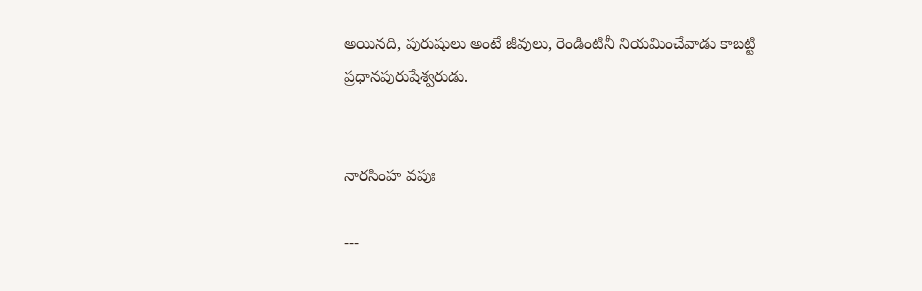అయినది, పురుషులు అంటే జీవులు, రెండింటినీ నియమించేవాడు కాబట్టి ప్రధానపురుషేశ్వరుడు.


నారసింహ వపుః

---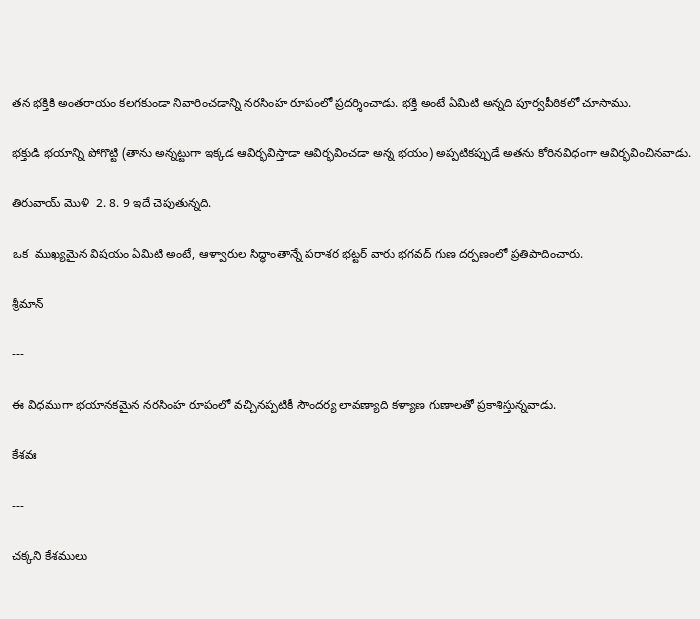తన భక్తికి అంతరాయం కలగకుండా నివారించడాన్ని నరసింహ రూపంలో ప్రదర్శించాడు. భక్తి అంటే ఏమిటి అన్నది పూర్వపీఠికలో చూసాము.

భక్తుడి భయాన్ని పోగొట్టి (తాను అన్నట్టుగా ఇక్కడ ఆవిర్భవిస్తాడా ఆవిర్భవించడా అన్న భయం) అప్పటికప్పుడే అతను కోరినవిధంగా ఆవిర్భవించినవాడు.

తిరువాయ్ మొళి  2. 8. 9 ఇదే చెపుతున్నది.

ఒక  ముఖ్యమైన విషయం ఏమిటి అంటే, ఆళ్వారుల సిద్ధాంతాన్నే పరాశర భట్టర్ వారు భగవద్ గుణ దర్పణంలో ప్రతిపాదించారు.

శ్రీమాన్

---

ఈ విధముగా భయానకమైన నరసింహ రూపంలో వచ్చినప్పటికీ సౌందర్య లావణ్యాది కళ్యాణ గుణాలతో ప్రకాశిస్తున్నవాడు.

కేశవః

---

చక్కని కేశములు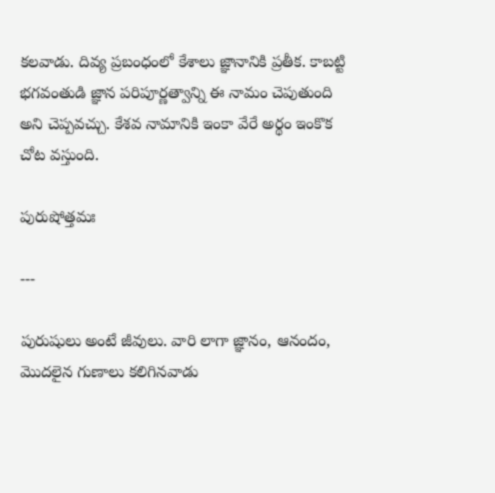కలవాడు. దివ్య ప్రబంధంలో కేశాలు జ్ఞానానికి ప్రతీక. కాబట్టి భగవంతుడి జ్ఞాన పరిపూర్ణత్వాన్ని ఈ నామం చెపుతుంది అని చెప్పవచ్చు. కేశవ నామానికి ఇంకా వేరే అర్థం ఇంకొక చోట వస్తుంది.

పురుషోత్తమః

---

పురుషులు అంటే జీవులు. వారి లాగా జ్ఞానం, ఆనందం, మొదలైన గుణాలు కలిగినవాడు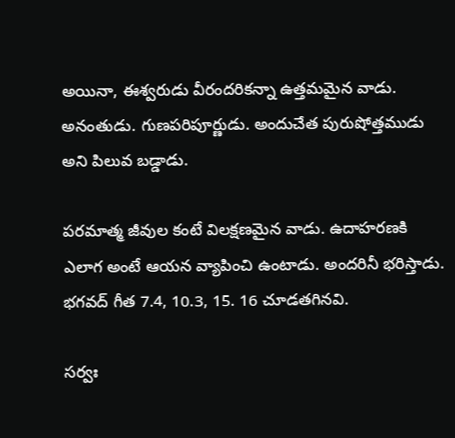అయినా, ఈశ్వరుడు వీరందరికన్నా ఉత్తమమైన వాడు. అనంతుడు. గుణపరిపూర్ణుడు. అందుచేత పురుషోత్తముడు అని పిలువ బడ్డాడు.

పరమాత్మ జీవుల కంటే విలక్షణమైన వాడు. ఉదాహరణకి ఎలాగ అంటే ఆయన వ్యాపించి ఉంటాడు. అందరినీ భరిస్తాడు. భగవద్ గీత 7.4, 10.3, 15. 16 చూడతగినవి.

సర్వః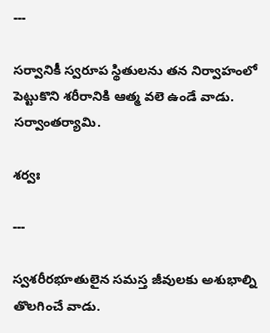---

సర్వానికీ స్వరూప స్థితులను తన నిర్వాహంలో పెట్టుకొని శరీరానికి ఆత్మ వలె ఉండే వాడు. సర్వాంతర్యామి.

శర్వః

---

స్వశరీరభూతులైన సమస్త జీవులకు అశుభాల్ని తొలగించే వాడు.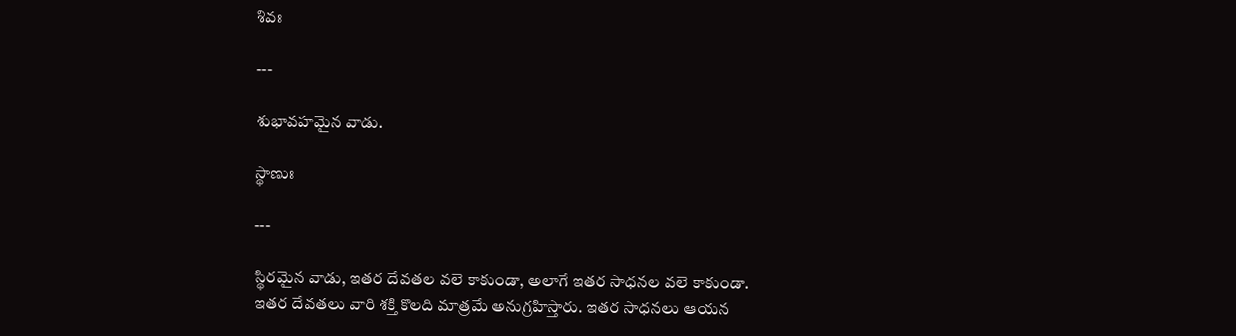శివః

---

శుభావహమైన వాడు.

స్థాణుః

---

స్థిరమైన వాడు, ఇతర దేవతల వలె కాకుండా, అలాగే ఇతర సాధనల వలె కాకుండా. ఇతర దేవతలు వారి శక్తి కొలది మాత్రమే అనుగ్రహిస్తారు. ఇతర సాధనలు ఆయన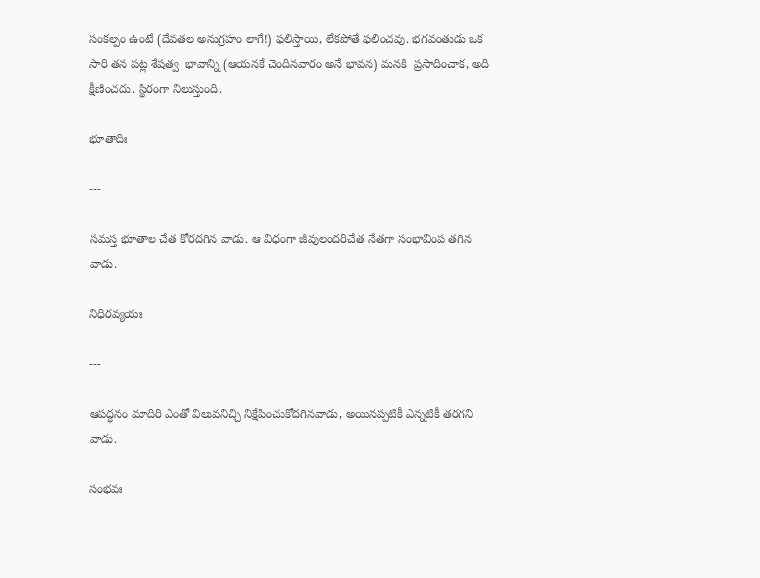సంకల్పం ఉంటే (దేవతల అనుగ్రహం లాగే!) ఫలిస్తాయి, లేకపోతే ఫలించవు. భగవంతుడు ఒక సారి తన పట్ల శేషత్వ  భావాన్ని (ఆయనకే చెందినవారం అనే భావన) మనకి  ప్రసాదించాక, అది క్షీణించదు. స్థిరంగా నిలుస్తుంది.

భూతాదిః

---

సమస్త భూతాల చేత కోరదగిన వాడు. ఆ విధంగా జీవులందరిచేత నేతగా సంభావింప తగిన వాడు.

నిధిరవ్యయః

---

ఆపద్ధనం మాదిరి ఎంతో విలువనిచ్చి నిక్షేపించుకోదగినవాడు, అయినప్పటికీ ఎన్నటికీ తరగని వాడు.

సంభవః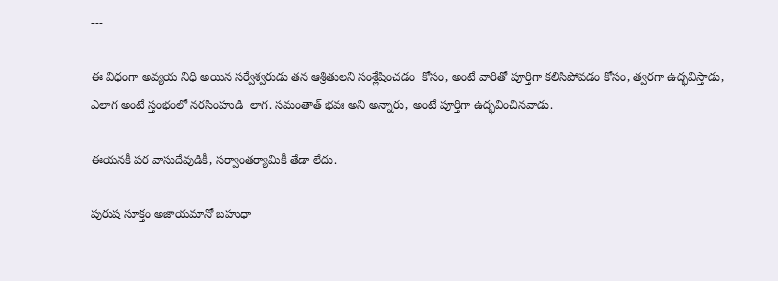---

ఈ విధంగా అవ్యయ నిధి అయిన సర్వేశ్వరుడు తన ఆశ్రితులని సంశ్లేషించడం  కోసం, అంటే వారితో పూర్తిగా కలిసిపోవడం కోసం, త్వరగా ఉద్భవిస్తాడు, ఎలాగ అంటే స్తంభంలో నరసింహుడి  లాగ. సమంతాత్ భవః అని అన్నారు, అంటే పూర్తిగా ఉద్భవించినవాడు.

ఈయనకీ పర వాసుదేవుడికీ, సర్వాంతర్యామికీ తేడా లేదు.

పురుష సూక్తం అజాయమానో బహుధా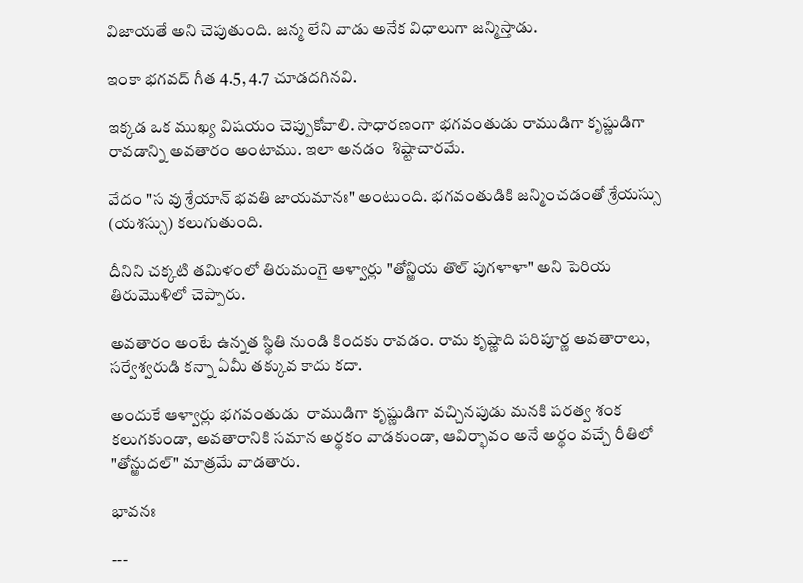విజాయతే అని చెపుతుంది. జన్మ లేని వాడు అనేక విధాలుగా జన్మిస్తాడు.

ఇంకా భగవద్ గీత 4.5, 4.7 చూడదగినవి.

ఇక్కడ ఒక ముఖ్య విషయం చెప్పుకోవాలి. సాధారణంగా భగవంతుడు రాముడిగా కృష్ణుడిగా రావడాన్ని అవతారం అంటాము. ఇలా అనడం  శిష్టాచారమే.

వేదం "స వు శ్రేయాన్ భవతి జాయమానః" అంటుంది. భగవంతుడికి జన్మించడంతో శ్రేయస్సు (యశస్సు) కలుగుతుంది.

దీనిని చక్కటి తమిళంలో తిరుమంగై ఆళ్వార్లు "తోన్ఱియ తొల్ పుగళాళా" అని పెరియ తిరుమొళిలో చెప్పారు.

అవతారం అంటే ఉన్నత స్థితి నుండి కిందకు రావడం. రామ కృష్ణాది పరిపూర్ణ అవతారాలు, సర్వేశ్వరుడి కన్నా ఏమీ తక్కువ కాదు కదా.

అందుకే ఆళ్వార్లు భగవంతుడు  రాముడిగా కృష్ణుడిగా వచ్చినపుడు మనకి పరత్వ శంక కలుగకుండా, అవతారానికి సమాన అర్థకం వాడకుండా, ఆవిర్భావం అనే అర్థం వచ్చే రీతిలో "తోన్ఱుదల్" మాత్రమే వాడతారు.

భావనః

---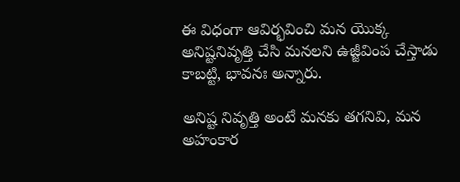ఈ విధంగా ఆవిర్భవించి మన యొక్క అనిష్టనివృత్తి చేసి మనలని ఉజ్జీవింప చేస్తాడు కాబట్టి, భావనః అన్నారు.

అనిష్ట నివృత్తి అంటే మనకు తగనివి, మన అహంకార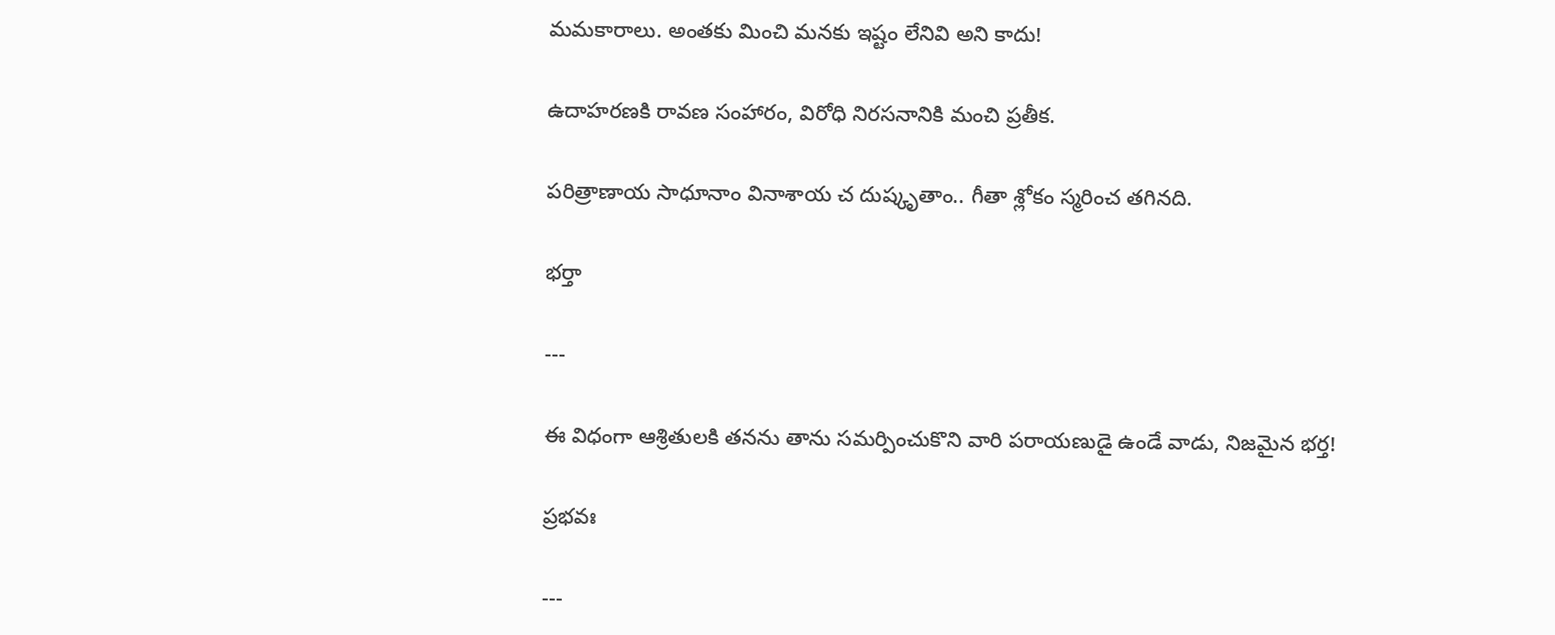మమకారాలు. అంతకు మించి మనకు ఇష్టం లేనివి అని కాదు!

ఉదాహరణకి రావణ సంహారం, విరోధి నిరసనానికి మంచి ప్రతీక.

పరిత్రాణాయ సాధూనాం వినాశాయ చ దుష్కృతాం.. గీతా శ్లోకం స్మరించ తగినది.

భర్తా

---

ఈ విధంగా ఆశ్రితులకి తనను తాను సమర్పించుకొని వారి పరాయణుడై ఉండే వాడు, నిజమైన భర్త!

ప్రభవః

---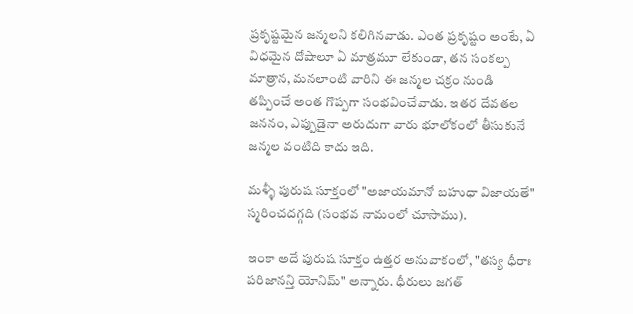ప్రకృష్టమైన జన్మలని కలిగినవాడు. ఎంత ప్రకృష్టం అంటే, ఏ విధమైన దోషాలూ ఏ మాత్రమూ లేకుండా, తన సంకల్ప మాత్రాన, మనలాంటి వారిని ఈ జన్మల చక్రం నుండి తప్పించే అంత గొప్పగా సంభవించేవాడు. ఇతర దేవతల జననం, ఎప్పుడైనా అరుదుగా వారు భూలోకంలో తీసుకునే జన్మల వంటిది కాదు ఇది.

మళ్ళీ పురుష సూక్తంలో "అజాయమానో బహుధా విజాయతే" స్మరించదగ్గది (సంభవ నామంలో చూసాము).

ఇంకా అదే పురుష సూక్తం ఉత్తర అనువాకంలో, "తస్య ధీరాః పరిజానన్తి యోనిమ్" అన్నారు. ధీరులు జగత్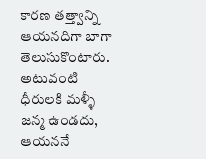కారణ తత్త్వాన్ని ఆయనదిగా బాగా తెలుసుకొంటారు. అటువంటి ధీరులకి మళ్ళీ జన్మ ఉండదు, ఆయననే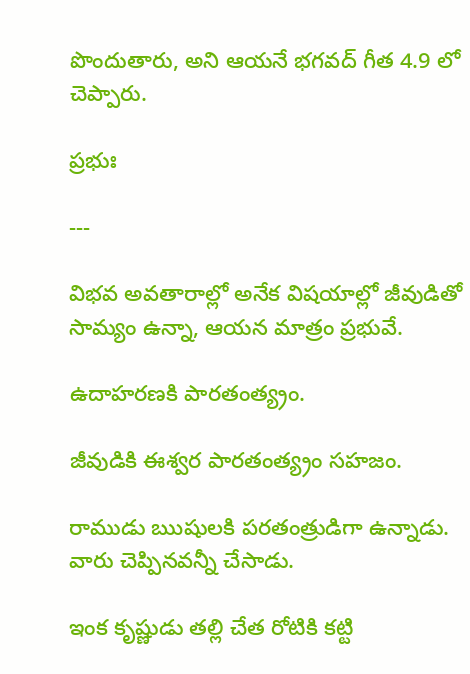పొందుతారు, అని ఆయనే భగవద్ గీత 4.9 లో చెప్పారు.

ప్రభుః

---

విభవ అవతారాల్లో అనేక విషయాల్లో జీవుడితో సామ్యం ఉన్నా, ఆయన మాత్రం ప్రభువే.

ఉదాహరణకి పారతంత్య్రం.

జీవుడికి ఈశ్వర పారతంత్య్రం సహజం.

రాముడు ఋషులకి పరతంత్రుడిగా ఉన్నాడు. వారు చెప్పినవన్నీ చేసాడు.

ఇంక కృష్ణుడు తల్లి చేత రోటికి కట్టి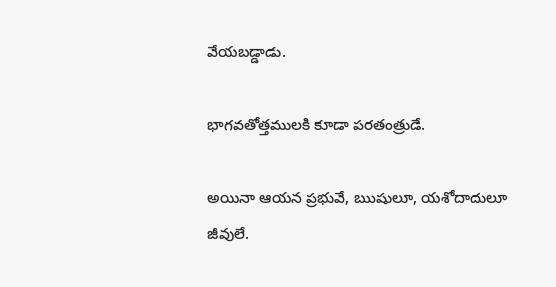వేయబడ్డాడు.

భాగవతోత్తములకి కూడా పరతంత్రుడే.

అయినా ఆయన ప్రభువే, ఋషులూ, యశోదాదులూ జీవులే.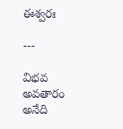ఈశ్వరః

---

విభవ అవతారం అనేది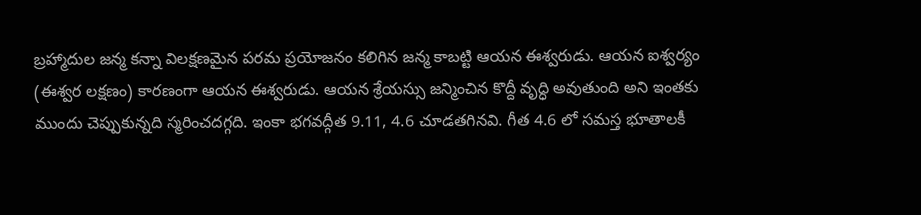బ్రహ్మాదుల జన్మ కన్నా విలక్షణమైన పరమ ప్రయోజనం కలిగిన జన్మ కాబట్టి ఆయన ఈశ్వరుడు. ఆయన ఐశ్వర్యం (ఈశ్వర లక్షణం) కారణంగా ఆయన ఈశ్వరుడు. ఆయన శ్రేయస్సు జన్మించిన కొద్దీ వృద్ధి అవుతుంది అని ఇంతకు ముందు చెప్పుకున్నది స్మరించదగ్గది. ఇంకా భగవద్గీత 9.11, 4.6 చూడతగినవి. గీత 4.6 లో సమస్త భూతాలకీ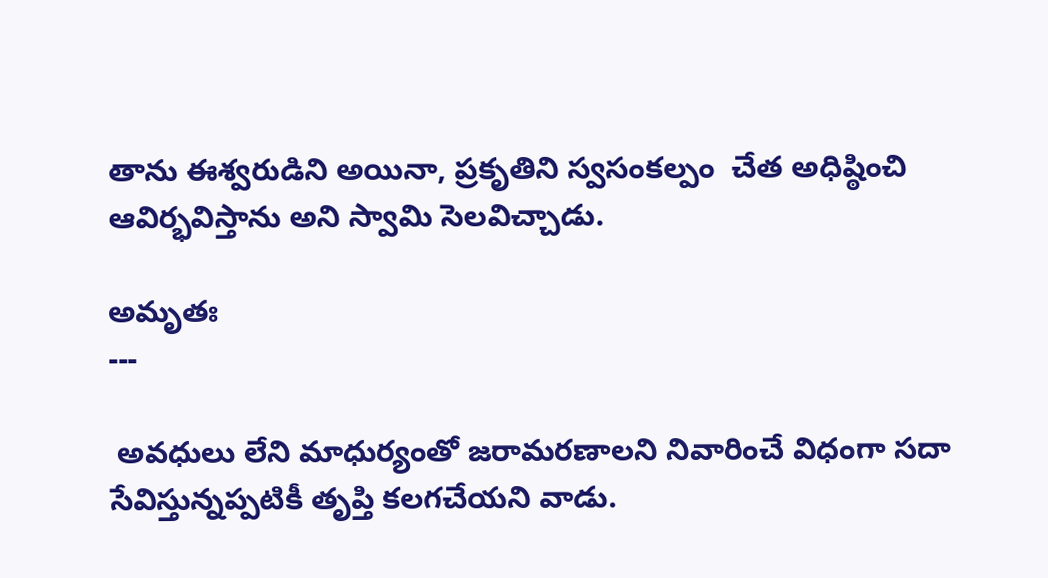తాను ఈశ్వరుడిని అయినా, ప్రకృతిని స్వసంకల్పం  చేత అధిష్ఠించి ఆవిర్భవిస్తాను అని స్వామి సెలవిచ్చాడు.

అమృతః
---

 అవధులు లేని మాధుర్యంతో జరామరణాలని నివారించే విధంగా సదా సేవిస్తున్నప్పటికీ తృప్తి కలగచేయని వాడు.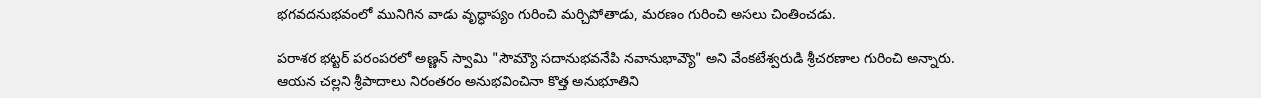భగవదనుభవంలో మునిగిన వాడు వృద్ధాప్యం గురించి మర్చిపోతాడు, మరణం గురించి అసలు చింతించడు.

పరాశర భట్టర్ పరంపరలో అణ్ణన్ స్వామి "సౌమ్యౌ సదానుభవనేపి నవానుభావ్యౌ" అని వేంకటేశ్వరుడి శ్రీచరణాల గురించి అన్నారు. ఆయన చల్లని శ్రీపాదాలు నిరంతరం అనుభవించినా కొత్త అనుభూతిని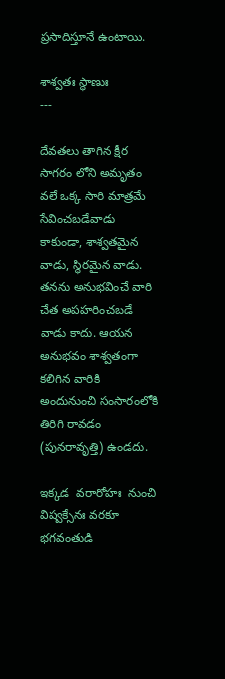ప్రసాదిస్తూనే ఉంటాయి.

శాశ్వతః స్థాణుః
---

దేవతలు తాగిన క్షీర సాగరం లోని అమృతం వలే ఒక్క సారి మాత్రమే సేవించబడేవాడు కాకుండా, శాశ్వతమైన వాడు, స్థిరమైన వాడు. తనను అనుభవించే వారి చేత అపహరించబడే వాడు కాదు. ఆయన అనుభవం శాశ్వతంగా కలిగిన వారికి అందునుంచి సంసారంలోకి తిరిగి రావడం (పునరావృత్తి) ఉండదు.

ఇక్కడ  వరారోహః  నుంచి విష్వక్సేనః వరకూ భగవంతుడి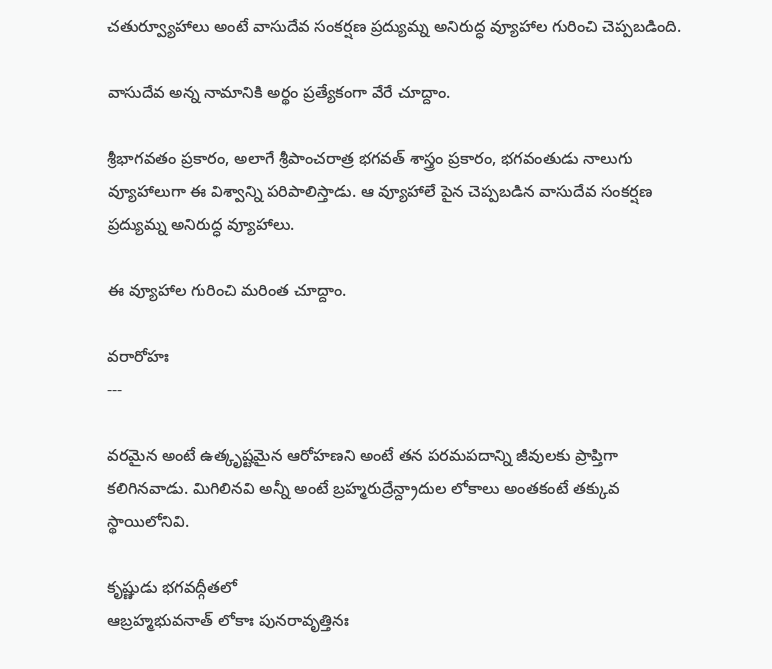చతుర్వ్యూహాలు అంటే వాసుదేవ సంకర్షణ ప్రద్యుమ్న అనిరుద్ధ వ్యూహాల గురించి చెప్పబడింది.

వాసుదేవ అన్న నామానికి అర్థం ప్రత్యేకంగా వేరే చూద్దాం.

శ్రీభాగవతం ప్రకారం, అలాగే శ్రీపాంచరాత్ర భగవత్ శాస్త్రం ప్రకారం, భగవంతుడు నాలుగు వ్యూహాలుగా ఈ విశ్వాన్ని పరిపాలిస్తాడు. ఆ వ్యూహాలే పైన చెప్పబడిన వాసుదేవ సంకర్షణ ప్రద్యుమ్న అనిరుద్ధ వ్యూహాలు.

ఈ వ్యూహాల గురించి మరింత చూద్దాం.

వరారోహః
---

వరమైన అంటే ఉత్కృష్టమైన ఆరోహణని అంటే తన పరమపదాన్ని జీవులకు ప్రాప్తిగా కలిగినవాడు. మిగిలినవి అన్నీ అంటే బ్రహ్మరుద్రేన్ద్రాదుల లోకాలు అంతకంటే తక్కువ స్థాయిలోనివి.

కృష్ణుడు భగవద్గీతలో
ఆబ్రహ్మభువనాత్ లోకాః పునరావృత్తినః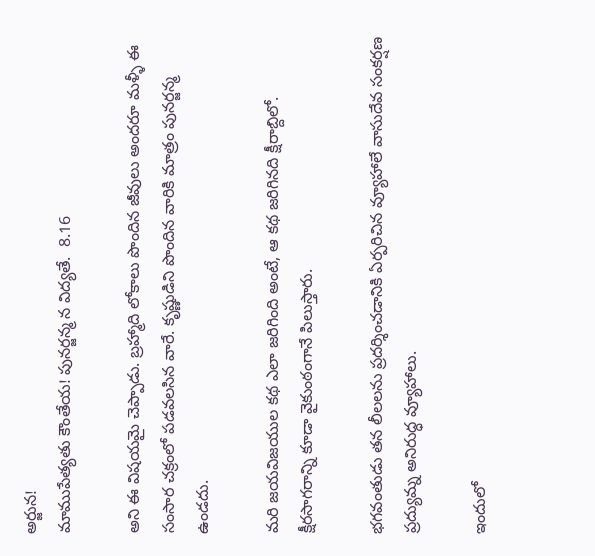అర్జున!
మాముపేత్యతు కౌంతేయ! పునర్జన్మ న విద్యతే.  8.16

అని ఈ విషయమై చెప్పాడు. బ్రహ్మాది లోకాలు పొందిన జీవులు అందరూ మళ్ళీ ఈ సంసార చక్రంలో పడవలసిన వారే. కృష్ణుడిని పొందిన వారికి మాత్రం పునర్జన్మ ఉండదు.

మరి జయవిజయుల కథ ఎలా జరిగింది అంటే, ఆ కథ జరిగినది క్షీరాబ్దిలో. క్షీరసాగరాన్ని కూడా వైకుంఠంగానే పిలుస్తారు.

భగవంతుడు తన లీలలను ప్రదర్శించడానికి ఏర్పరిచిన వ్యూహాలే వాసుదేవ సంకర్షణ ప్రద్యుమ్న అనిరుద్ధ వ్యూహాలు.

ఇందులో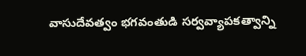వాసుదేవత్వం భగవంతుడి సర్వవ్యాపకత్వాన్ని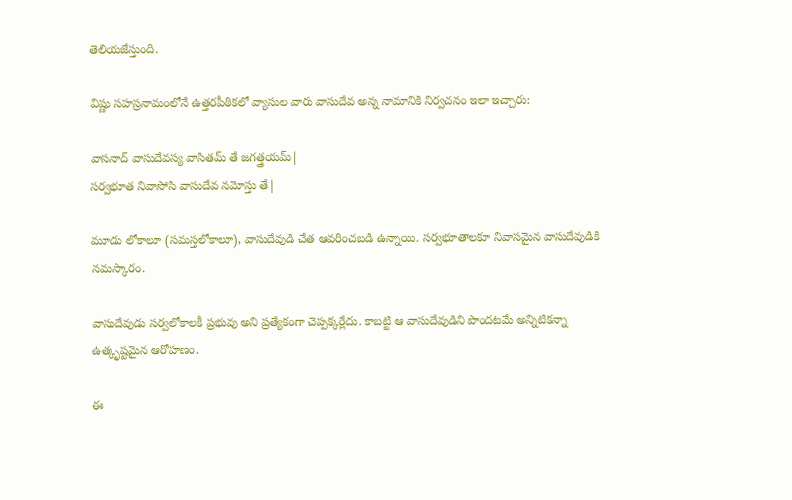తెలియజేస్తుంది.

విష్ణు సహస్రనామంలోనే ఉత్తరపీఠికలో వ్యాసుల వారు వాసుదేవ అన్న నామానికి నిర్వచనం ఇలా ఇచ్చారు:

వాసనాద్ వాసుదేవస్య వాసితమ్ తే జగత్త్రయమ్|
సర్వభూత నివాసోసి వాసుదేవ నమోస్తు తే|

మూడు లోకాలూ (సమస్తలోకాలూ), వాసుదేవుడి చేత ఆవరించబడి ఉన్నాయి. సర్వభూతాలకూ నివాసమైన వాసుదేవుడికి నమస్కారం.

వాసుదేవుడు సర్వలోకాలకీ ప్రభువు అని ప్రత్యేకంగా చెప్పక్కర్లేదు. కాబట్టి ఆ వాసుదేవుడిని పొందటమే అన్నిటికన్నా ఉత్కృష్టమైన ఆరోహణం.

ఈ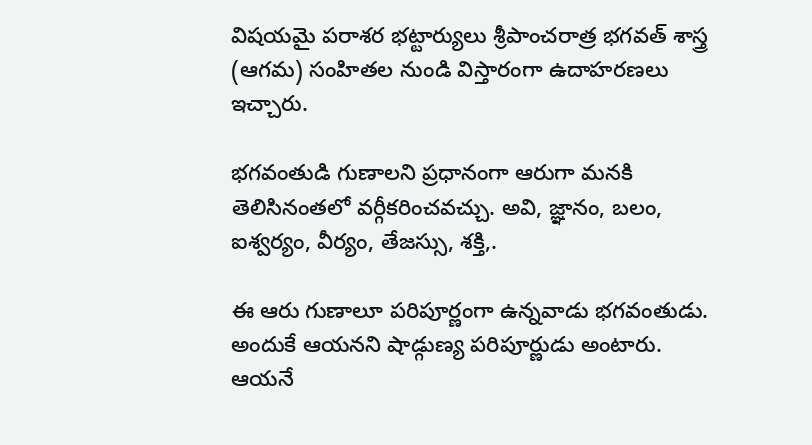విషయమై పరాశర భట్టార్యులు శ్రీపాంచరాత్ర భగవత్ శాస్త్ర (ఆగమ) సంహితల నుండి విస్తారంగా ఉదాహరణలు ఇచ్చారు.

భగవంతుడి గుణాలని ప్రధానంగా ఆరుగా మనకి తెలిసినంతలో వర్గీకరించవచ్చు. అవి, జ్ఞానం, బలం, ఐశ్వర్యం, వీర్యం, తేజస్సు, శక్తి,.

ఈ ఆరు గుణాలూ పరిపూర్ణంగా ఉన్నవాడు భగవంతుడు. అందుకే ఆయనని షాడ్గుణ్య పరిపూర్ణుడు అంటారు. ఆయనే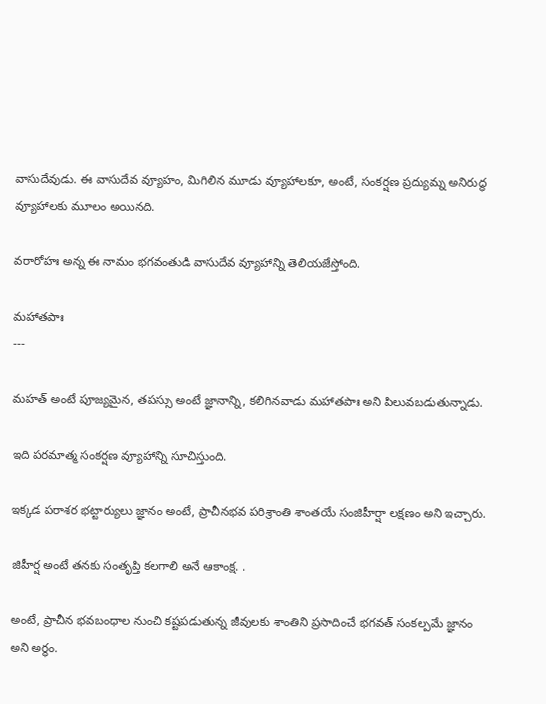వాసుదేవుడు. ఈ వాసుదేవ వ్యూహం, మిగిలిన మూడు వ్యూహాలకూ, అంటే, సంకర్షణ ప్రద్యుమ్న అనిరుద్ధ వ్యూహాలకు మూలం అయినది.

వరారోహః అన్న ఈ నామం భగవంతుడి వాసుదేవ వ్యూహాన్ని తెలియజేస్తోంది.

మహాతపాః
---

మహత్ అంటే పూజ్యమైన, తపస్సు అంటే జ్ఞానాన్ని, కలిగినవాడు మహాతపాః అని పిలువబడుతున్నాడు.

ఇది పరమాత్మ సంకర్షణ వ్యూహాన్ని సూచిస్తుంది.

ఇక్కడ పరాశర భట్టార్యులు జ్ఞానం అంటే, ప్రాచీనభవ పరిశ్రాంతి శాంతయే సంజిహీర్షా లక్షణం అని ఇచ్చారు.

జిహీర్ష అంటే తనకు సంతృప్తి కలగాలి అనే ఆకాంక్ష. .

అంటే, ప్రాచీన భవబంధాల నుంచి కష్టపడుతున్న జీవులకు శాంతిని ప్రసాదించే భగవత్ సంకల్పమే జ్ఞానం అని అర్థం.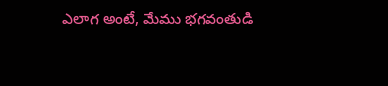ఎలాగ అంటే, మేము భగవంతుడి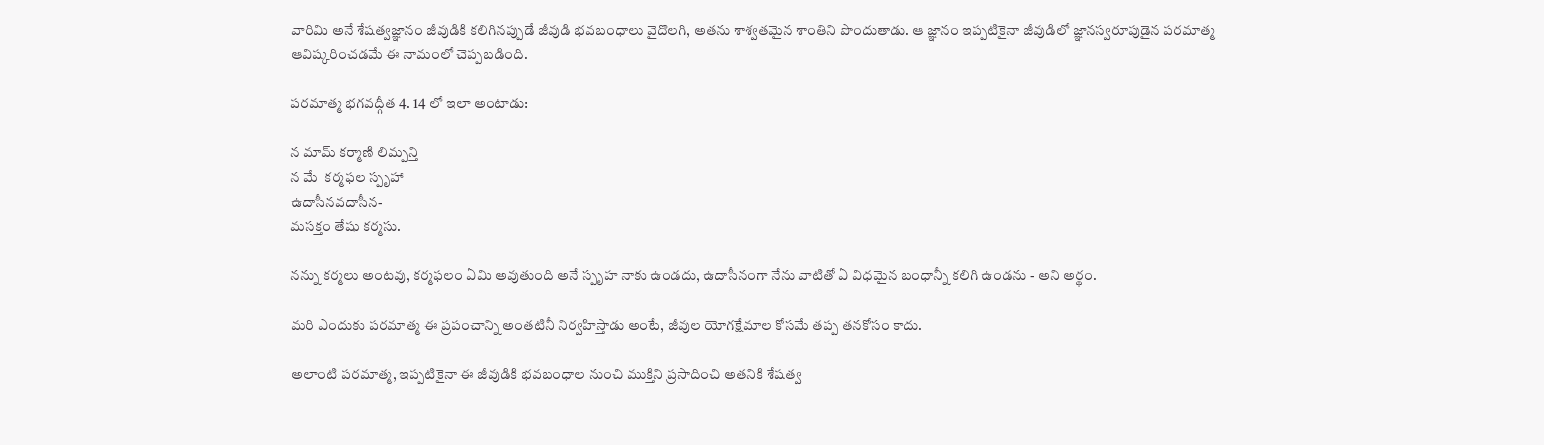వారిమి అనే శేషత్వజ్ఞానం జీవుడికి కలిగినప్పుడే జీవుడి భవబంధాలు వైదొలగి, అతను శాశ్వతమైన శాంతిని పొందుతాడు. ఆ జ్ఞానం ఇప్పటికైనా జీవుడిలో జ్ఞానస్వరూపుడైన పరమాత్మ ఆవిష్కరించడమే ఈ నామంలో చెప్పబడింది.

పరమాత్మ భగవద్గీత 4. 14 లో ఇలా అంటాడు:

న మామ్ కర్మాణి లిమ్పన్తి
న మే  కర్మఫల స్పృహా
ఉదాసీనవదాసీన-
మసక్తం తేషు కర్మసు.

నన్ను కర్మలు అంటవు, కర్మఫలం ఏమి అవుతుంది అనే స్పృహ నాకు ఉండదు, ఉదాసీనంగా నేను వాటితో ఏ విధమైన బంధాన్నీ కలిగి ఉండను - అని అర్థం.

మరి ఎందుకు పరమాత్మ ఈ ప్రపంచాన్ని అంతటినీ నిర్వహిస్తాడు అంటే, జీవుల యోగక్షేమాల కోసమే తప్ప తనకోసం కాదు.

అలాంటి పరమాత్మ, ఇప్పటికైనా ఈ జీవుడికి భవబంధాల నుంచి ముక్తిని ప్రసాదించి అతనికి శేషత్వ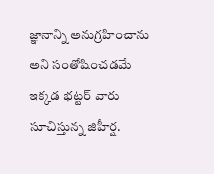జ్ఞానాన్ని అనుగ్రహించాను అని సంతోషించడమే ఇక్కడ భట్టర్ వారు సూచిస్తున్న జిహీర్ష.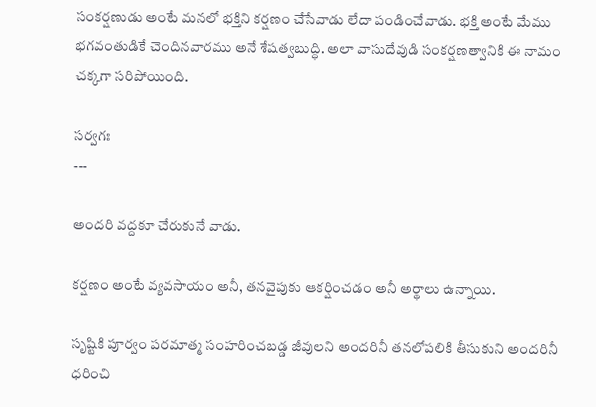సంకర్షణుడు అంటే మనలో భక్తిని కర్షణం చేసేవాడు లేదా పండించేవాడు. భక్తి అంటే మేము భగవంతుడికే చెందినవారము అనే శేషత్వబుద్ధి. అలా వాసుదేవుడి సంకర్షణత్వానికి ఈ నామం చక్కగా సరిపోయింది.

సర్వగః
---

అందరి వద్దకూ చేరుకునే వాడు.

కర్షణం అంటే వ్యవసాయం అనీ, తనవైపుకు ఆకర్షించడం అనీ అర్థాలు ఉన్నాయి.

సృష్టికి పూర్వం పరమాత్మ సంహరించబడ్డ జీవులని అందరినీ తనలోపలికి తీసుకుని అందరినీ ధరించి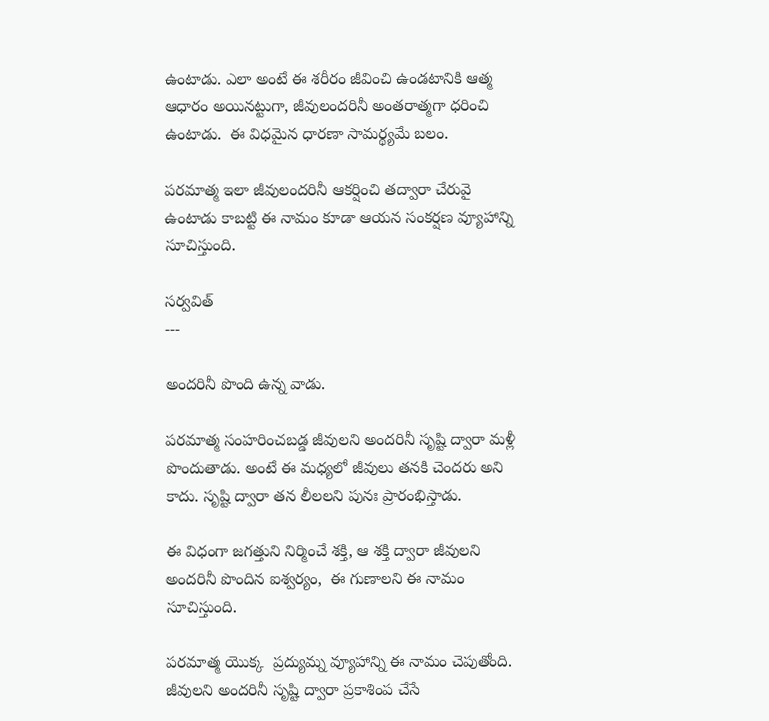ఉంటాడు. ఎలా అంటే ఈ శరీరం జీవించి ఉండటానికి ఆత్మ ఆధారం అయినట్టుగా, జీవులందరినీ అంతరాత్మగా ధరించి ఉంటాడు.  ఈ విధమైన ధారణా సామర్థ్యమే బలం.

పరమాత్మ ఇలా జీవులందరినీ ఆకర్షించి తద్వారా చేరువై ఉంటాడు కాబట్టి ఈ నామం కూడా ఆయన సంకర్షణ వ్యూహాన్ని సూచిస్తుంది.

సర్వవిత్
---

అందరినీ పొంది ఉన్న వాడు.

పరమాత్మ సంహరించబడ్డ జీవులని అందరినీ సృష్టి ద్వారా మళ్లీ పొందుతాడు. అంటే ఈ మధ్యలో జీవులు తనకి చెందరు అని కాదు. సృష్టి ద్వారా తన లీలలని పునః ప్రారంభిస్తాడు.

ఈ విధంగా జగత్తుని నిర్మించే శక్తి, ఆ శక్తి ద్వారా జీవులని అందరినీ పొందిన ఐశ్వర్యం,  ఈ గుణాలని ఈ నామం సూచిస్తుంది.

పరమాత్మ యొక్క  ప్రద్యుమ్న వ్యూహాన్ని ఈ నామం చెపుతోంది. జీవులని అందరినీ సృష్టి ద్వారా ప్రకాశింప చేసే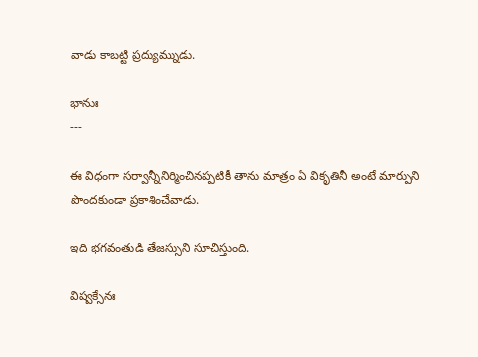వాడు కాబట్టి ప్రద్యుమ్నుడు.

భానుః
---

ఈ విధంగా సర్వాన్నీనిర్మించినప్పటికీ తాను మాత్రం ఏ వికృతినీ అంటే మార్పుని పొందకుండా ప్రకాశించేవాడు.

ఇది భగవంతుడి తేజస్సుని సూచిస్తుంది.

విష్వక్సేనః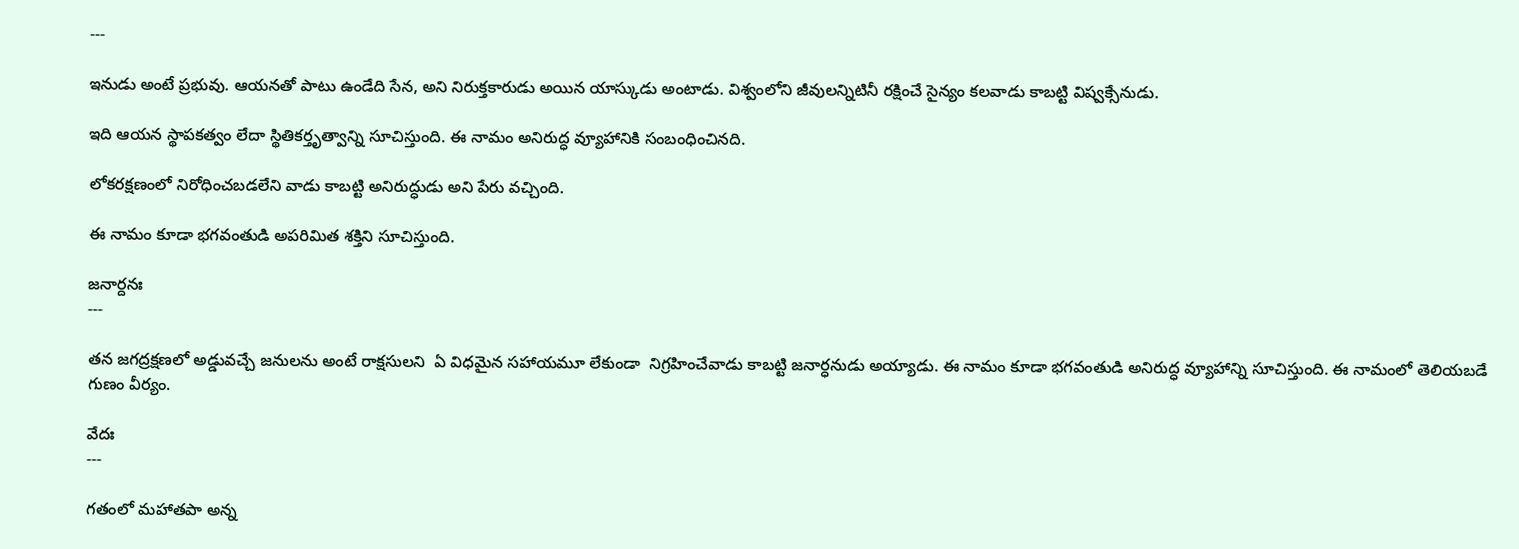---

ఇనుడు అంటే ప్రభువు. ఆయనతో పాటు ఉండేది సేన, అని నిరుక్తకారుడు అయిన యాస్కుడు అంటాడు. విశ్వంలోని జీవులన్నిటినీ రక్షించే సైన్యం కలవాడు కాబట్టి విష్వక్సేనుడు.

ఇది ఆయన స్థాపకత్వం లేదా స్థితికర్తృత్వాన్ని సూచిస్తుంది. ఈ నామం అనిరుద్ధ వ్యూహానికి సంబంధించినది.

లోకరక్షణంలో నిరోధించబడలేని వాడు కాబట్టి అనిరుద్ధుడు అని పేరు వచ్చింది.

ఈ నామం కూడా భగవంతుడి అపరిమిత శక్తిని సూచిస్తుంది.

జనార్దనః
---

తన జగద్రక్షణలో అడ్డువచ్చే జనులను అంటే రాక్షసులని  ఏ విధమైన సహాయమూ లేకుండా  నిగ్రహించేవాడు కాబట్టి జనార్ధనుడు అయ్యాడు. ఈ నామం కూడా భగవంతుడి అనిరుద్ధ వ్యూహాన్ని సూచిస్తుంది. ఈ నామంలో తెలియబడే గుణం వీర్యం.

వేదః
---

గతంలో మహాతపా అన్న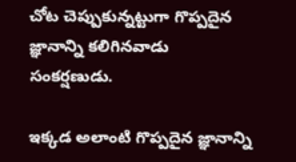చోట చెప్పుకున్నట్టుగా గొప్పదైన జ్ఞానాన్ని కలిగినవాడు సంకర్షణుడు.

ఇక్కడ అలాంటి గొప్పదైన జ్ఞానాన్ని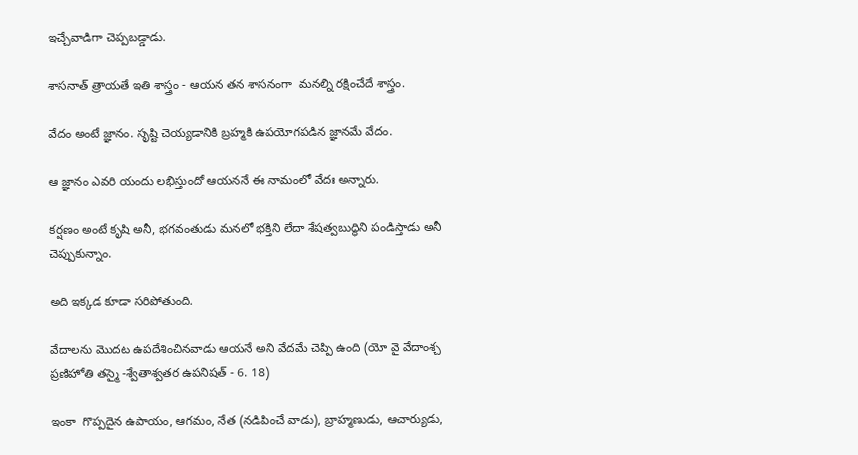ఇచ్చేవాడిగా చెప్పబడ్డాడు.

శాసనాత్ త్రాయతే ఇతి శాస్త్రం - ఆయన తన శాసనంగా  మనల్ని రక్షించేదే శాస్త్రం.

వేదం అంటే జ్ఞానం. సృష్టి చెయ్యడానికి బ్రహ్మకి ఉపయోగపడిన జ్ఞానమే వేదం.

ఆ జ్ఞానం ఎవరి యందు లభిస్తుందో ఆయననే ఈ నామంలో వేదః అన్నారు.

కర్షణం అంటే కృషి అనీ, భగవంతుడు మనలో భక్తిని లేదా శేషత్వబుద్ధిని పండిస్తాడు అనీ చెప్పుకున్నాం.

అది ఇక్కడ కూడా సరిపోతుంది.

వేదాలను మొదట ఉపదేశించినవాడు ఆయనే అని వేదమే చెప్పి ఉంది (యో వై వేదాంశ్చ ప్రణిహోతి తస్మై -శ్వేతాశ్వతర ఉపనిషత్ - 6. 18)

ఇంకా  గొప్పదైన ఉపాయం, ఆగమం, నేత (నడిపించే వాడు), బ్రాహ్మణుడు, ఆచార్యుడు,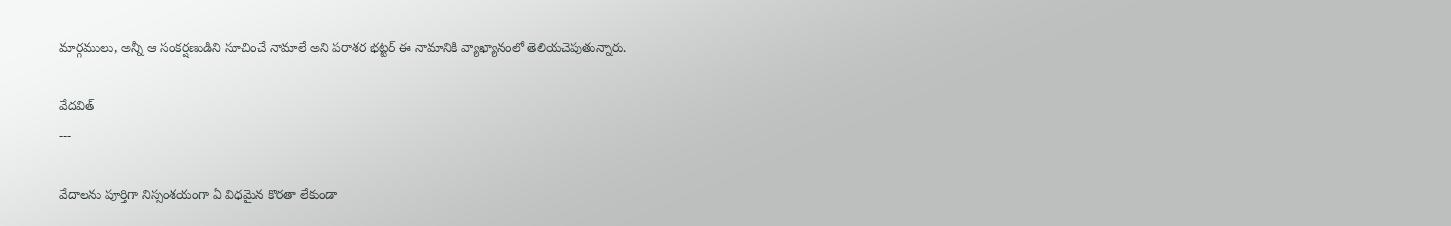మార్గములు, అన్నీ ఆ సంకర్షణుడిని సూచించే నామాలే అని పరాశర భట్టర్ ఈ నామానికి వ్యాఖ్యానంలో తెలియచెపుతున్నారు.

వేదవిత్
---

వేదాలను పూర్తిగా నిస్సంశయంగా ఏ విధమైన కొరతా లేకుండా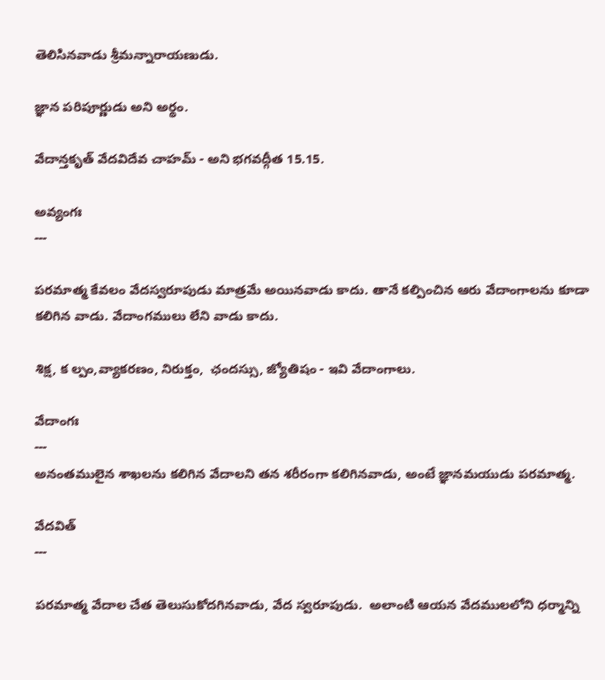తెలిసినవాడు శ్రీమన్నారాయణుడు.

జ్ఞాన పరిపూర్ణుడు అని అర్థం.

వేదాన్తకృత్ వేదవిదేవ చాహమ్ - అని భగవద్గీత 15.15.

అవ్యంగః
---

పరమాత్మ కేవలం వేదస్వరూపుడు మాత్రమే అయినవాడు కాదు. తానే కల్పించిన ఆరు వేదాంగాలను కూడా కలిగిన వాడు. వేదాంగములు లేని వాడు కాదు.

శిక్ష, క ల్పం,వ్యాకరణం, నిరుక్తం,  ఛందస్సు, జ్యోతిషం - ఇవి వేదాంగాలు.

వేదాంగః
---
అనంతములైన శాఖలను కలిగిన వేదాలని తన శరీరంగా కలిగినవాడు, అంటే జ్ఞానమయుడు పరమాత్మ.

వేదవిత్
---

పరమాత్మ వేదాల చేత తెలుసుకోదగినవాడు, వేద స్వరూపుడు.  అలాంటి ఆయన వేదములలోని ధర్మాన్ని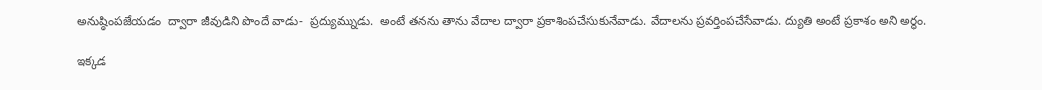అనుష్ఠింపజేయడం  ద్వారా జీవుడిని పొందే వాడు-  ప్రద్యుమ్నుడు.  అంటే తనను తాను వేదాల ద్వారా ప్రకాశింపచేసుకునేవాడు. వేదాలను ప్రవర్తింపచేసేవాడు. ద్యుతి అంటే ప్రకాశం అని అర్థం.

ఇక్కడ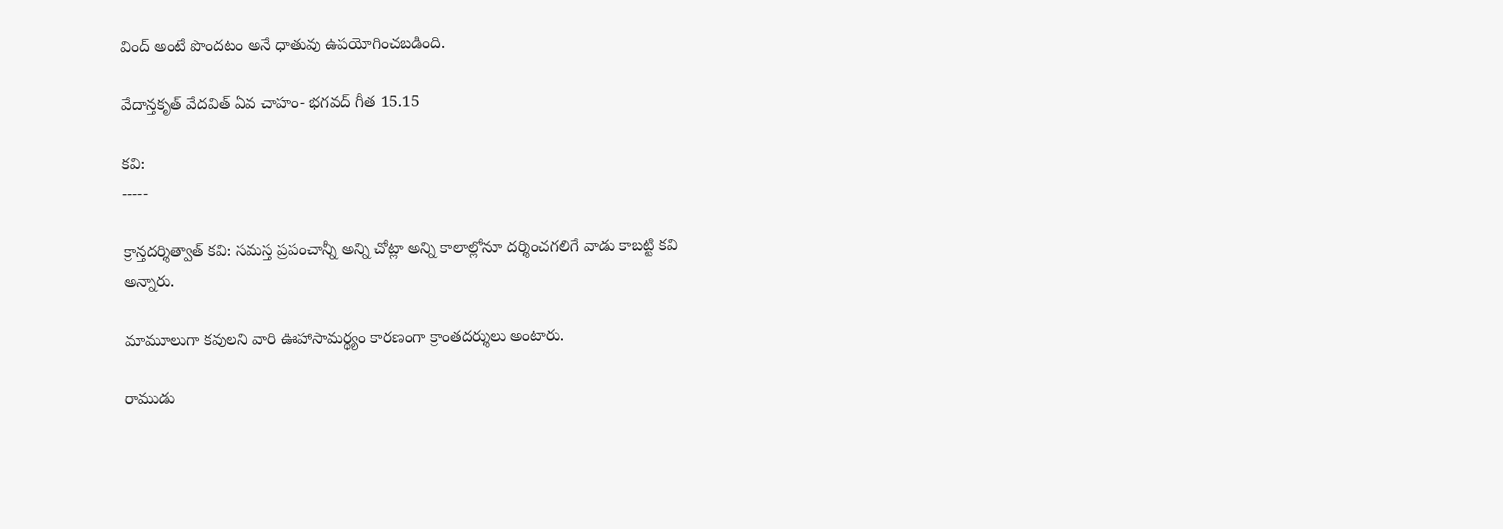వింద్ అంటే పొందటం అనే ధాతువు ఉపయోగించబడింది.

వేదాన్తకృత్ వేదవిత్ ఏవ చాహం- భగవద్ గీత 15.15

కవి:
-----

క్రాన్తదర్శిత్వాత్ కవి: సమస్త ప్రపంచాన్నీ అన్ని చోట్లా అన్ని కాలాల్లోనూ దర్శించగలిగే వాడు కాబట్టి కవి అన్నారు.

మామూలుగా కవులని వారి ఊహాసామర్థ్యం కారణంగా క్రాంతదర్శులు అంటారు.

రాముడు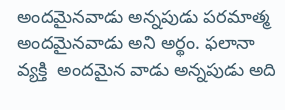అందమైనవాడు అన్నపుడు పరమాత్మ అందమైనవాడు అని అర్థం. ఫలానా వ్యక్తి  అందమైన వాడు అన్నపుడు అది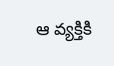ఆ వ్యక్తికి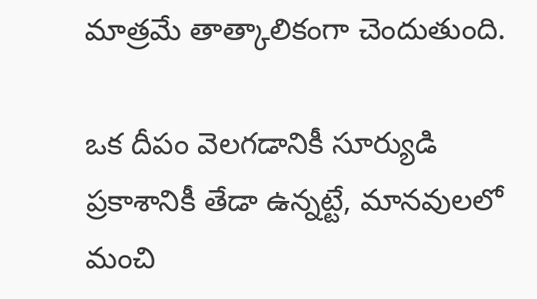మాత్రమే తాత్కాలికంగా చెందుతుంది.

ఒక దీపం వెలగడానికీ సూర్యుడి ప్రకాశానికీ తేడా ఉన్నట్టే, మానవులలో మంచి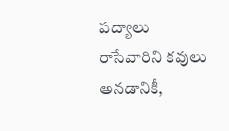పద్యాలు రాసేవారిని కవులు అనడానికీ,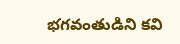భగవంతుడిని కవి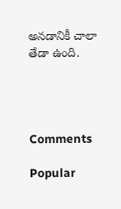అనడానికీ చాలా తేడా ఉంది.




Comments

Popular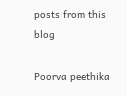posts from this blog

Poorva peethika